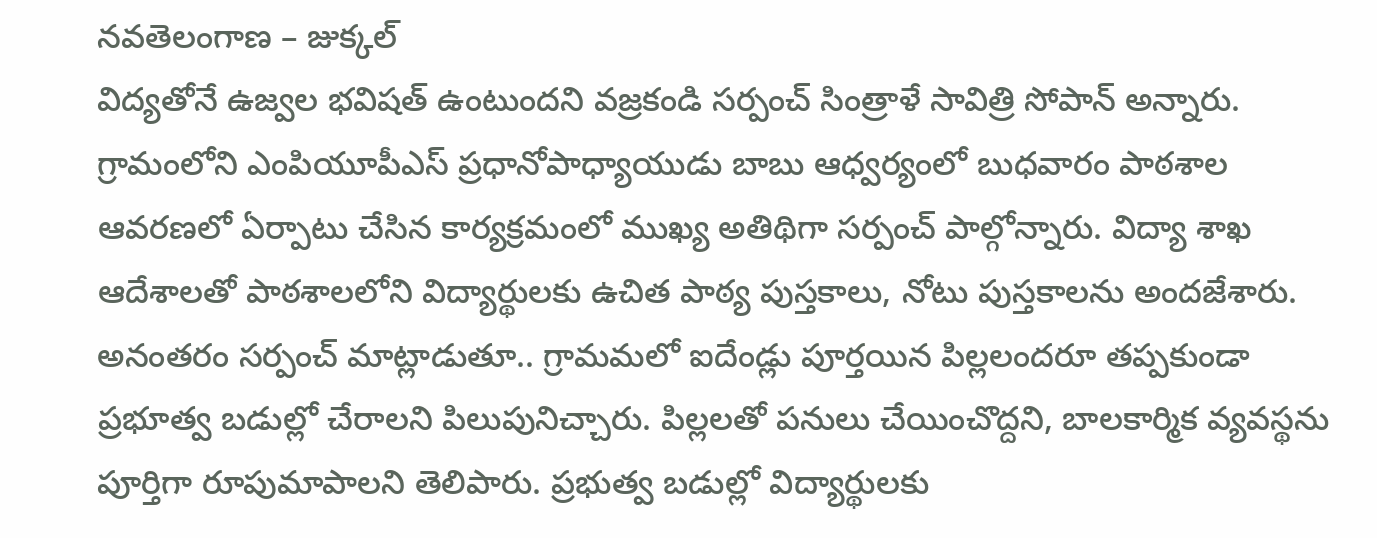నవతెలంగాణ – జుక్కల్
విద్యతోనే ఉజ్వల భవిషత్ ఉంటుందని వజ్రకండి సర్పంచ్ సింత్రాళే సావిత్రి సోపాన్ అన్నారు. గ్రామంలోని ఎంపియూపీఎస్ ప్రధానోపాధ్యాయుడు బాబు ఆధ్వర్యంలో బుధవారం పాఠశాల ఆవరణలో ఏర్పాటు చేసిన కార్యక్రమంలో ముఖ్య అతిథిగా సర్పంచ్ పాల్గోన్నారు. విద్యా శాఖ ఆదేశాలతో పాఠశాలలోని విద్యార్థులకు ఉచిత పాఠ్య పుస్తకాలు, నోటు పుస్తకాలను అందజేశారు. అనంతరం సర్పంచ్ మాట్లాడుతూ.. గ్రామమలో ఐదేండ్లు పూర్తయిన పిల్లలందరూ తప్పకుండా ప్రభూత్వ బడుల్లో చేరాలని పిలుపునిచ్చారు. పిల్లలతో పనులు చేయించొద్దని, బాలకార్మిక వ్యవస్థను పూర్తిగా రూపుమాపాలని తెలిపారు. ప్రభుత్వ బడుల్లో విద్యార్థులకు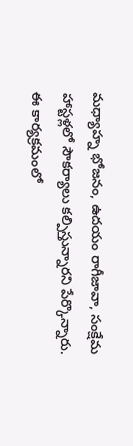మధ్యాహ్న భోజనం, ఉదయం రాగీజావా, సంక్షేమ హాస్టళ్లలో సౌకర్యాలు కల్పిస్తున్నారని పేర్కొన్నారు. ఈ కార్యక్రమంలో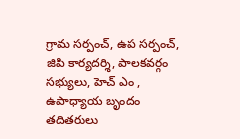గ్రామ సర్పంచ్, ఉప సర్పంచ్, జిపి కార్యదర్శి, పాలకవర్గం సభ్యులు, హెచ్ ఎం , ఉపాధ్యాయ బృందం తదితరులు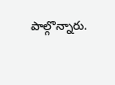పాల్గొన్నారు.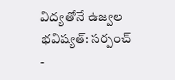విద్యతోనే ఉజ్వల భవిష్యత్: సర్పంచ్
-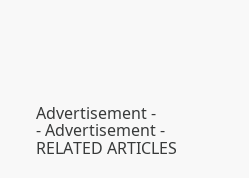Advertisement -
- Advertisement -
RELATED ARTICLES